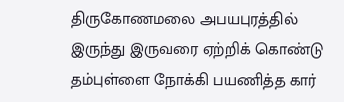திருகோணமலை அபயபுரத்தில் இருந்து இருவரை ஏற்றிக் கொண்டு தம்புள்ளை நோக்கி பயணித்த கார்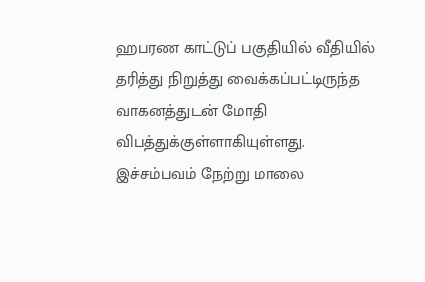ஹபரண காட்டுப் பகுதியில் வீதியில் தரித்து நிறுத்து வைக்கப்பட்டிருந்த வாகனத்துடன் மோதி விபத்துக்குள்ளாகியுள்ளது.
இச்சம்பவம் நேற்று மாலை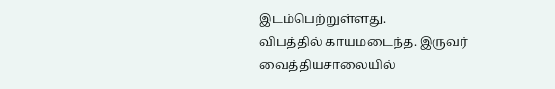இடம்பெற்றுள்ளது.
விபத்தில் காயமடைந்த. இருவர் வைத்தியசாலையில்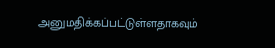அனுமதிக்கப்பட்டுள்ளதாகவும்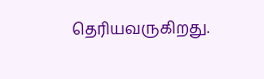தெரியவருகிறது.